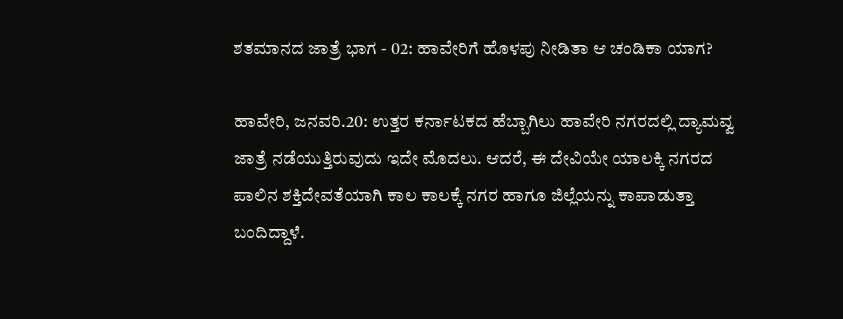ಶತಮಾನದ ಜಾತ್ರೆ ಭಾಗ - 02: ಹಾವೇರಿಗೆ ಹೊಳಪು ನೀಡಿತಾ ಆ ಚಂಡಿಕಾ ಯಾಗ?

ಹಾವೇರಿ, ಜನವರಿ.20: ಉತ್ತರ ಕರ್ನಾಟಕದ ಹೆಬ್ಬಾಗಿಲು ಹಾವೇರಿ ನಗರದಲ್ಲಿ ದ್ಯಾಮವ್ವ ಜಾತ್ರೆ ನಡೆಯುತ್ತಿರುವುದು ಇದೇ ಮೊದಲು. ಆದರೆ, ಈ ದೇವಿಯೇ ಯಾಲಕ್ಕಿ ನಗರದ ಪಾಲಿನ ಶಕ್ತಿದೇವತೆಯಾಗಿ ಕಾಲ ಕಾಲಕ್ಕೆ ನಗರ ಹಾಗೂ ಜಿಲ್ಲೆಯನ್ನು ಕಾಪಾಡುತ್ತಾ ಬಂದಿದ್ದಾಳೆ.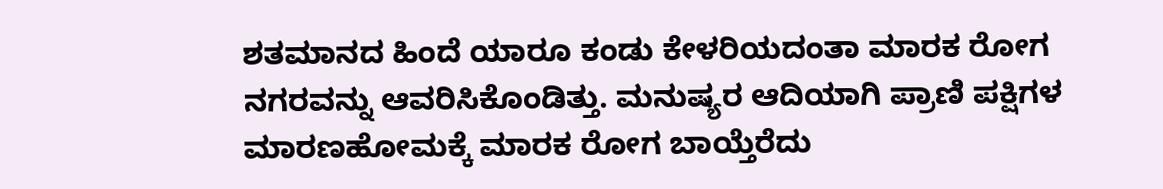ಶತಮಾನದ ಹಿಂದೆ ಯಾರೂ ಕಂಡು ಕೇಳರಿಯದಂತಾ ಮಾರಕ ರೋಗ ನಗರವನ್ನು ಆವರಿಸಿಕೊಂಡಿತ್ತು. ಮನುಷ್ಯರ ಆದಿಯಾಗಿ ಪ್ರಾಣಿ ಪಕ್ಷಿಗಳ ಮಾರಣಹೋಮಕ್ಕೆ ಮಾರಕ ರೋಗ ಬಾಯ್ತೆರೆದು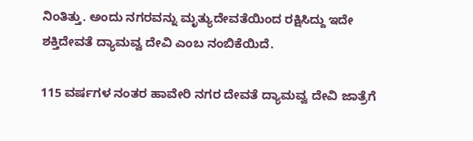ನಿಂತಿತ್ತು. ಅಂದು ನಗರವನ್ನು ಮೃತ್ಯುದೇವತೆಯಿಂದ ರಕ್ಷಿಸಿದ್ದು ಇದೇ ಶಕ್ತಿದೇವತೆ ದ್ಯಾಮವ್ವ ದೇವಿ ಎಂಬ ನಂಬಿಕೆಯಿದೆ.

115 ವರ್ಷಗಳ ನಂತರ ಹಾವೇರಿ ನಗರ ದೇವತೆ ದ್ಯಾಮವ್ವ ದೇವಿ ಜಾತ್ರೆಗೆ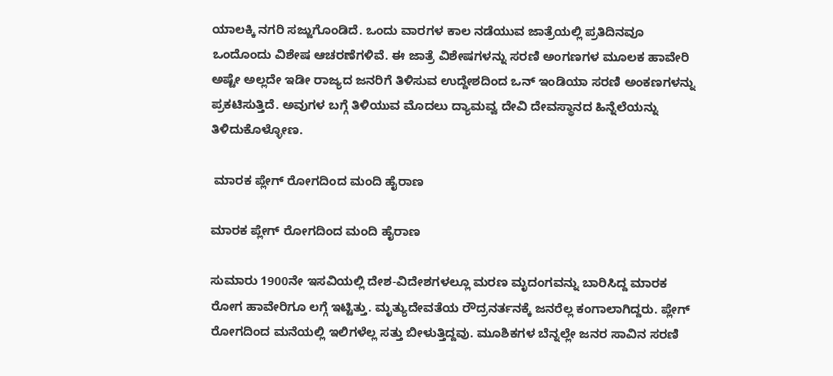ಯಾಲಕ್ಕಿ ನಗರಿ ಸಜ್ಜುಗೊಂಡಿದೆ. ಒಂದು ವಾರಗಳ ಕಾಲ ನಡೆಯುವ ಜಾತ್ರೆಯಲ್ಲಿ ಪ್ರತಿದಿನವೂ ಒಂದೊಂದು ವಿಶೇಷ ಆಚರಣೆಗಳಿವೆ. ಈ ಜಾತ್ರೆ ವಿಶೇಷಗಳನ್ನು ಸರಣಿ ಅಂಗಣಗಳ ಮೂಲಕ ಹಾವೇರಿ ಅಷ್ಟೇ ಅಲ್ಲದೇ ಇಡೀ ರಾಜ್ಯದ ಜನರಿಗೆ ತಿಳಿಸುವ ಉದ್ದೇಶದಿಂದ ಒನ್ ಇಂಡಿಯಾ ಸರಣಿ ಅಂಕಣಗಳನ್ನು ಪ್ರಕಟಿಸುತ್ತಿದೆ. ಅವುಗಳ ಬಗ್ಗೆ ತಿಳಿಯುವ ಮೊದಲು ದ್ಯಾಮವ್ವ ದೇವಿ ದೇವಸ್ಥಾನದ ಹಿನ್ನೆಲೆಯನ್ನು ತಿಳಿದುಕೊಳ್ಳೋಣ.

 ಮಾರಕ ಪ್ಲೇಗ್ ರೋಗದಿಂದ ಮಂದಿ ಹೈರಾಣ

ಮಾರಕ ಪ್ಲೇಗ್ ರೋಗದಿಂದ ಮಂದಿ ಹೈರಾಣ

ಸುಮಾರು 1900ನೇ ಇಸವಿಯಲ್ಲಿ ದೇಶ-ವಿದೇಶಗಳಲ್ಲೂ ಮರಣ ಮೃದಂಗವನ್ನು ಬಾರಿಸಿದ್ದ ಮಾರಕ ರೋಗ ಹಾವೇರಿಗೂ ಲಗ್ಗೆ ಇಟ್ಟಿತ್ತು. ಮೃತ್ಯುದೇವತೆಯ ರೌದ್ರನರ್ತನಕ್ಕೆ ಜನರೆಲ್ಲ ಕಂಗಾಲಾಗಿದ್ದರು. ಪ್ಲೇಗ್ ರೋಗದಿಂದ ಮನೆಯಲ್ಲಿ ಇಲಿಗಳೆಲ್ಲ ಸತ್ತು ಬೀಳುತ್ತಿದ್ದವು. ಮೂಶಿಕಗಳ ಬೆನ್ನಲ್ಲೇ ಜನರ ಸಾವಿನ ಸರಣಿ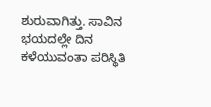ಶುರುವಾಗಿತ್ತು. ಸಾವಿನ ಭಯದಲ್ಲೇ ದಿನ ಕಳೆಯುವಂತಾ ಪರಿಸ್ಥಿತಿ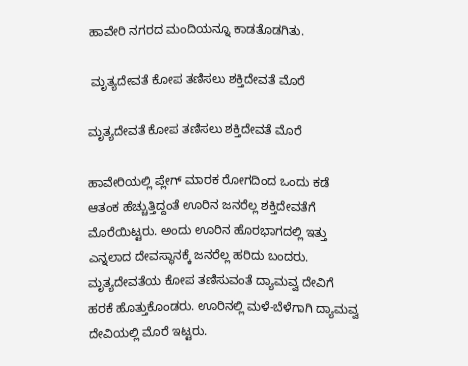ಹಾವೇರಿ ನಗರದ ಮಂದಿಯನ್ನೂ ಕಾಡತೊಡಗಿತು.

 ಮೃತ್ಯದೇವತೆ ಕೋಪ ತಣಿಸಲು ಶಕ್ತಿದೇವತೆ ಮೊರೆ

ಮೃತ್ಯದೇವತೆ ಕೋಪ ತಣಿಸಲು ಶಕ್ತಿದೇವತೆ ಮೊರೆ

ಹಾವೇರಿಯಲ್ಲಿ ಪ್ಲೇಗ್ ಮಾರಕ ರೋಗದಿಂದ ಒಂದು ಕಡೆ ಆತಂಕ ಹೆಚ್ಚುತ್ತಿದ್ದಂತೆ ಊರಿನ ಜನರೆಲ್ಲ ಶಕ್ತಿದೇವತೆಗೆ ಮೊರೆಯಿಟ್ಟರು. ಅಂದು ಊರಿನ ಹೊರಭಾಗದಲ್ಲಿ ಇತ್ತು ಎನ್ನಲಾದ ದೇವಸ್ಥಾನಕ್ಕೆ ಜನರೆಲ್ಲ ಹರಿದು ಬಂದರು. ಮೃತ್ಯದೇವತೆಯ ಕೋಪ ತಣಿಸುವಂತೆ ದ್ಯಾಮವ್ವ ದೇವಿಗೆ ಹರಕೆ ಹೊತ್ತುಕೊಂಡರು. ಊರಿನಲ್ಲಿ ಮಳೆ-ಬೆಳೆಗಾಗಿ ದ್ಯಾಮವ್ವ ದೇವಿಯಲ್ಲಿ ಮೊರೆ ಇಟ್ಟರು.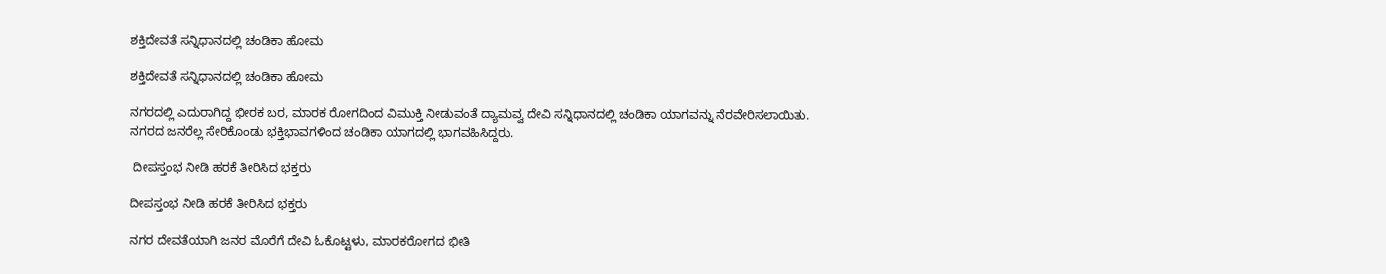ಶಕ್ತಿದೇವತೆ ಸನ್ನಿಧಾನದಲ್ಲಿ ಚಂಡಿಕಾ ಹೋಮ

ಶಕ್ತಿದೇವತೆ ಸನ್ನಿಧಾನದಲ್ಲಿ ಚಂಡಿಕಾ ಹೋಮ

ನಗರದಲ್ಲಿ ಎದುರಾಗಿದ್ದ ಭೀರಕ ಬರ, ಮಾರಕ ರೋಗದಿಂದ ವಿಮುಕ್ತಿ ನೀಡುವಂತೆ ದ್ಯಾಮವ್ವ ದೇವಿ ಸನ್ನಿಧಾನದಲ್ಲಿ ಚಂಡಿಕಾ ಯಾಗವನ್ನು ನೆರವೇರಿಸಲಾಯಿತು. ನಗರದ ಜನರೆಲ್ಲ ಸೇರಿಕೊಂಡು ಭಕ್ತಿಭಾವಗಳಿಂದ ಚಂಡಿಕಾ ಯಾಗದಲ್ಲಿ ಭಾಗವಹಿಸಿದ್ದರು.

 ದೀಪಸ್ತಂಭ ನೀಡಿ ಹರಕೆ ತೀರಿಸಿದ ಭಕ್ತರು

ದೀಪಸ್ತಂಭ ನೀಡಿ ಹರಕೆ ತೀರಿಸಿದ ಭಕ್ತರು

ನಗರ ದೇವತೆಯಾಗಿ ಜನರ ಮೊರೆಗೆ ದೇವಿ ಓಕೊಟ್ಟಳು, ಮಾರಕರೋಗದ ಭೀತಿ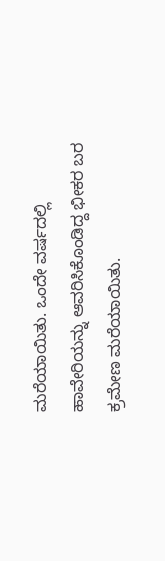ಮರೆಯಾಯಿತು. ಒಂದೇ ವರ್ಷದಲ್ಲಿ ಹಾವೇರಿಯನ್ನು ಆವರಿಸಿಕೊಂಡಿದ್ದ ಭೀಕರ ಬರ ಕ್ರಮೇಣ ಮರೆಯಾಯಿತು.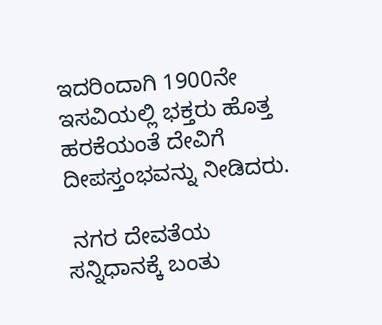ಇದರಿಂದಾಗಿ 1900ನೇ ಇಸವಿಯಲ್ಲಿ ಭಕ್ತರು ಹೊತ್ತ ಹರಕೆಯಂತೆ ದೇವಿಗೆ ದೀಪಸ್ತಂಭವನ್ನು ನೀಡಿದರು.

 ನಗರ ದೇವತೆಯ ಸನ್ನಿಧಾನಕ್ಕೆ ಬಂತು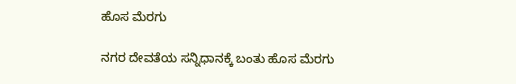ಹೊಸ ಮೆರಗು

ನಗರ ದೇವತೆಯ ಸನ್ನಿಧಾನಕ್ಕೆ ಬಂತು ಹೊಸ ಮೆರಗು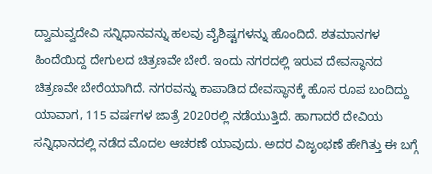ದ್ವಾಮವ್ವದೇವಿ ಸನ್ನಿಧಾನವನ್ನು ಹಲವು ವೈಶಿಷ್ಟಗಳನ್ನು ಹೊಂದಿದೆ. ಶತಮಾನಗಳ ಹಿಂದೆಯಿದ್ದ ದೇಗುಲದ ಚಿತ್ರಣವೇ ಬೇರೆ. ಇಂದು ನಗರದಲ್ಲಿ ಇರುವ ದೇವಸ್ಥಾನದ ಚಿತ್ರಣವೇ ಬೇರೆಯಾಗಿದೆ. ನಗರವನ್ನು ಕಾಪಾಡಿದ ದೇವಸ್ಥಾನಕ್ಕೆ ಹೊಸ ರೂಪ ಬಂದಿದ್ದು ಯಾವಾಗ, 115 ವರ್ಷಗಳ ಜಾತ್ರೆ 2020ರಲ್ಲಿ ನಡೆಯುತ್ತಿದೆ. ಹಾಗಾದರೆ ದೇವಿಯ ಸನ್ನಿಧಾನದಲ್ಲಿ ನಡೆದ ಮೊದಲ ಆಚರಣೆ ಯಾವುದು. ಅದರ ವಿಜೃಂಭಣೆ ಹೇಗಿತ್ತು ಈ ಬಗ್ಗೆ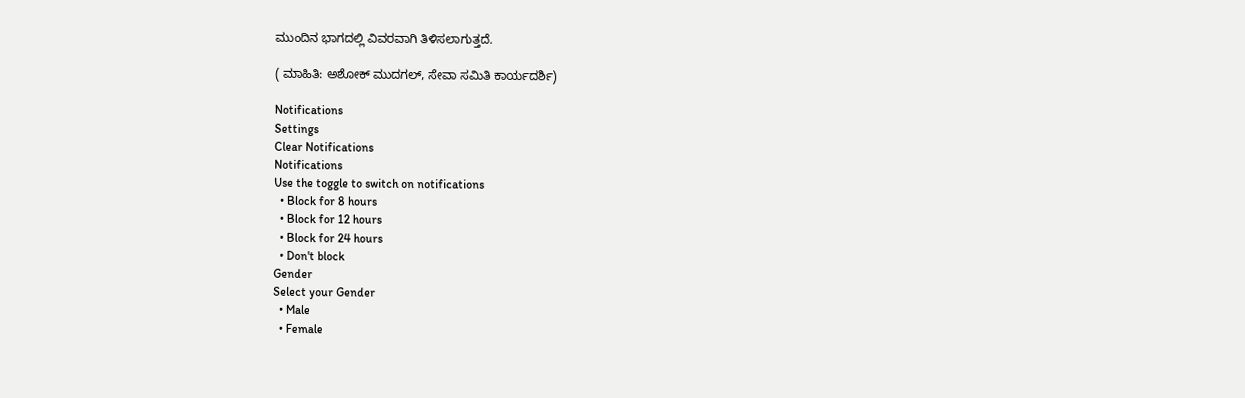ಮುಂದಿನ ಭಾಗದಲ್ಲಿ ವಿವರವಾಗಿ ತಿಳಿಸಲಾಗುತ್ತದೆ.

( ಮಾಹಿತಿ: ಅಶೋಕ್ ಮುದಗಲ್, ಸೇವಾ ಸಮಿತಿ ಕಾರ್ಯದರ್ಶಿ)

Notifications
Settings
Clear Notifications
Notifications
Use the toggle to switch on notifications
  • Block for 8 hours
  • Block for 12 hours
  • Block for 24 hours
  • Don't block
Gender
Select your Gender
  • Male
  • Female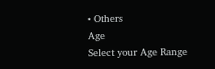• Others
Age
Select your Age Range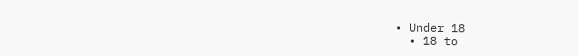• Under 18
  • 18 to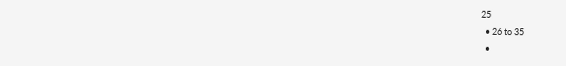25
  • 26 to 35
  •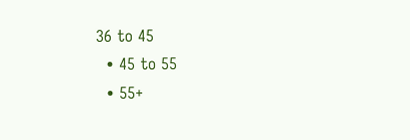36 to 45
  • 45 to 55
  • 55+